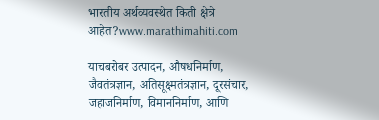भारतीय अर्थव्यवस्थेत किती क्षेत्रे आहेत?www.marathimahiti.com

याचबरोबर उत्पादन, औषधनिर्माण, जैवतंत्रज्ञान, अतिसूक्ष्मतंत्रज्ञान, दूरसंचार, जहाजनिर्माण, विमाननिर्माण, आणि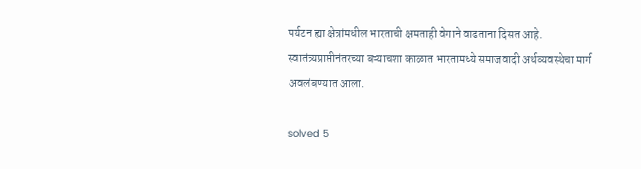पर्यटन ह्या क्षेत्रांमधील भारताची क्षमताही वेगाने वाढताना दिसत आहे. स्वातंत्र्यप्राप्तीनंतरच्या बऱ्याचशा काळात भारतामध्ये समाजवादी अर्थव्यवस्थेचा मार्ग अवलंबण्यात आला.

solved 5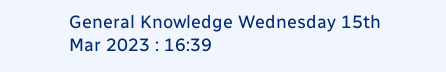General Knowledge Wednesday 15th Mar 2023 : 16:39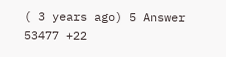( 3 years ago) 5 Answer 53477 +22